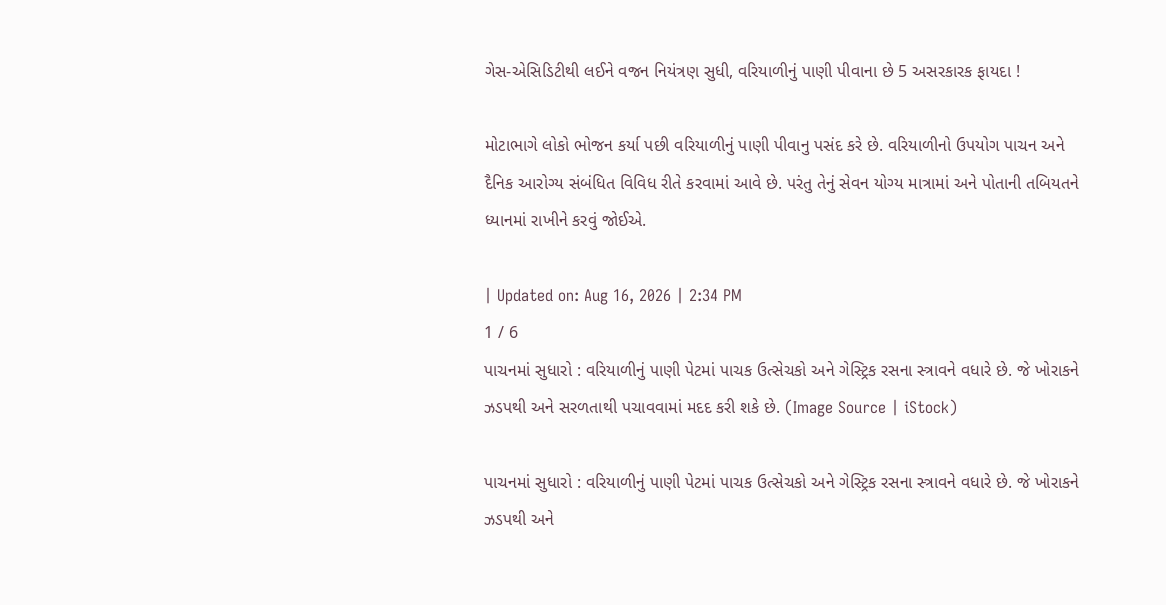ગેસ-એસિડિટીથી લઈને વજન નિયંત્રણ સુધી, વરિયાળીનું પાણી પીવાના છે 5 અસરકારક ફાયદા !

મોટાભાગે લોકો ભોજન કર્યા પછી વરિયાળીનું પાણી પીવાનુ પસંદ કરે છે. વરિયાળીનો ઉપયોગ પાચન અને દૈનિક આરોગ્ય સંબંધિત વિવિધ રીતે કરવામાં આવે છે. પરંતુ તેનું સેવન યોગ્ય માત્રામાં અને પોતાની તબિયતને ધ્યાનમાં રાખીને કરવું જોઈએ.

| Updated on: Aug 16, 2026 | 2:34 PM
1 / 6
પાચનમાં સુધારો : વરિયાળીનું પાણી પેટમાં પાચક ઉત્સેચકો અને ગેસ્ટ્રિક રસના સ્ત્રાવને વધારે છે. જે ખોરાકને ઝડપથી અને સરળતાથી પચાવવામાં મદદ કરી શકે છે. (Image Source | iStock)

પાચનમાં સુધારો : વરિયાળીનું પાણી પેટમાં પાચક ઉત્સેચકો અને ગેસ્ટ્રિક રસના સ્ત્રાવને વધારે છે. જે ખોરાકને ઝડપથી અને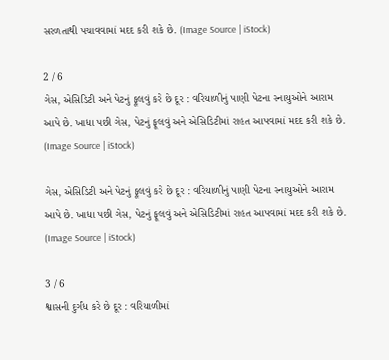સરળતાથી પચાવવામાં મદદ કરી શકે છે. (Image Source | iStock)

2 / 6
ગેસ, એસિડિટી અને પેટનું ફૂલવું કરે છે દૂર : વરિયાળીનું પાણી પેટના સ્નાયુઓને આરામ આપે છે. ખાધા પછી ગેસ, પેટનું ફૂલવું અને એસિડિટીમાં રાહત આપવામાં મદદ કરી શકે છે. (Image Source | iStock)

ગેસ, એસિડિટી અને પેટનું ફૂલવું કરે છે દૂર : વરિયાળીનું પાણી પેટના સ્નાયુઓને આરામ આપે છે. ખાધા પછી ગેસ, પેટનું ફૂલવું અને એસિડિટીમાં રાહત આપવામાં મદદ કરી શકે છે. (Image Source | iStock)

3 / 6
શ્વાસની દુર્ગંધ કરે છે દૂર : વરિયાળીમાં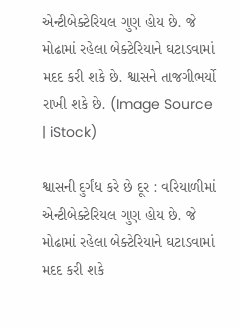એન્ટીબેક્ટેરિયલ ગુણ હોય છે. જે મોઢામાં રહેલા બેક્ટેરિયાને ઘટાડવામાં મદદ કરી શકે છે. શ્વાસને તાજગીભર્યો રાખી શકે છે. (Image Source | iStock)

શ્વાસની દુર્ગંધ કરે છે દૂર : વરિયાળીમાં એન્ટીબેક્ટેરિયલ ગુણ હોય છે. જે મોઢામાં રહેલા બેક્ટેરિયાને ઘટાડવામાં મદદ કરી શકે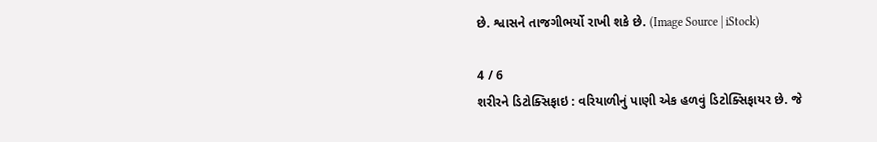છે. શ્વાસને તાજગીભર્યો રાખી શકે છે. (Image Source | iStock)

4 / 6
શરીરને ડિટોક્સિફાઇ : વરિયાળીનું પાણી એક હળવું ડિટોક્સિફાયર છે. જે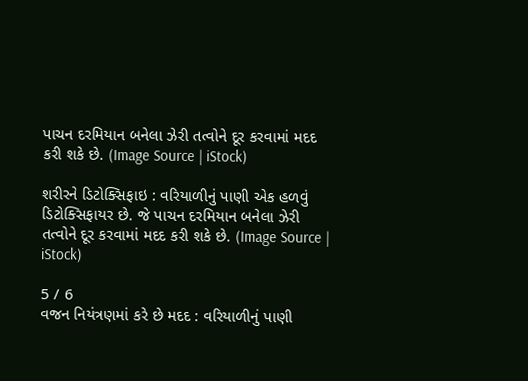પાચન દરમિયાન બનેલા ઝેરી તત્વોને દૂર કરવામાં મદદ કરી શકે છે. (Image Source | iStock)

શરીરને ડિટોક્સિફાઇ : વરિયાળીનું પાણી એક હળવું ડિટોક્સિફાયર છે. જે પાચન દરમિયાન બનેલા ઝેરી તત્વોને દૂર કરવામાં મદદ કરી શકે છે. (Image Source | iStock)

5 / 6
વજન નિયંત્રણમાં કરે છે મદદ : વરિયાળીનું પાણી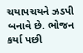ચયાપચયને ઝડપી બનાવે છે. ભોજન કર્યા પછી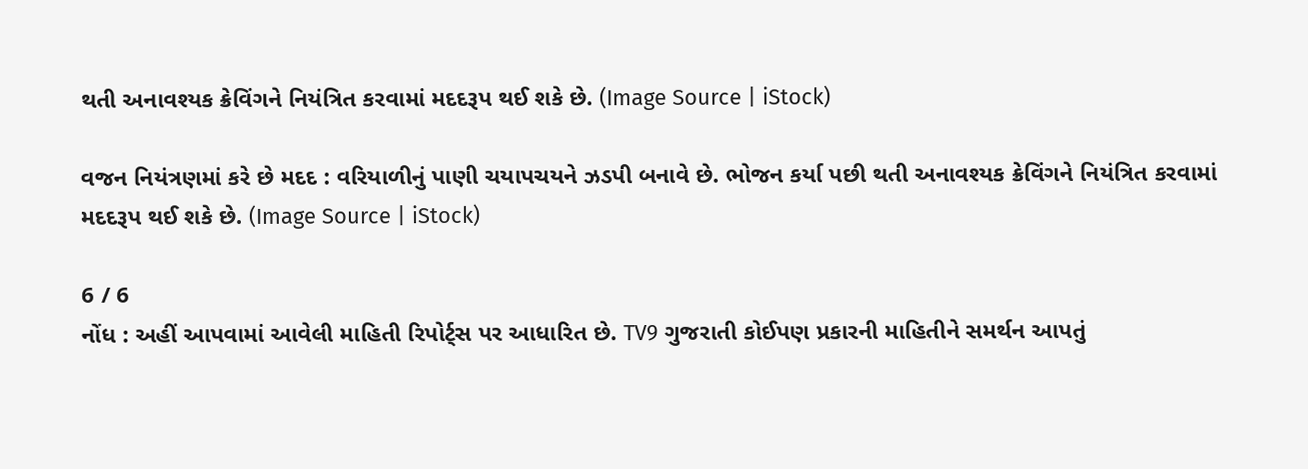થતી અનાવશ્યક ક્રેવિંગને નિયંત્રિત કરવામાં મદદરૂપ થઈ શકે છે. (Image Source | iStock)

વજન નિયંત્રણમાં કરે છે મદદ : વરિયાળીનું પાણી ચયાપચયને ઝડપી બનાવે છે. ભોજન કર્યા પછી થતી અનાવશ્યક ક્રેવિંગને નિયંત્રિત કરવામાં મદદરૂપ થઈ શકે છે. (Image Source | iStock)

6 / 6
નોંધ : અહીં આપવામાં આવેલી માહિતી રિપોર્ટ્સ પર આધારિત છે. TV9 ગુજરાતી કોઈપણ પ્રકારની માહિતીને સમર્થન આપતું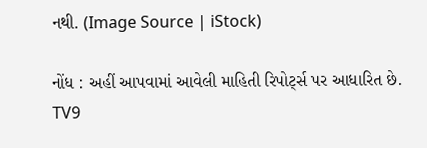નથી. (Image Source | iStock)

નોંધ : અહીં આપવામાં આવેલી માહિતી રિપોર્ટ્સ પર આધારિત છે. TV9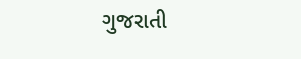ગુજરાતી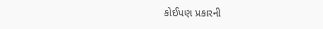કોઈપણ પ્રકારની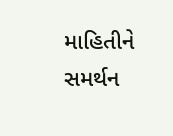માહિતીને સમર્થન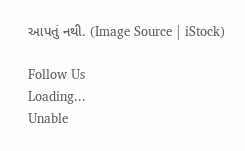આપતું નથી. (Image Source | iStock)

Follow Us
Loading...
Unable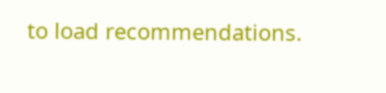to load recommendations.